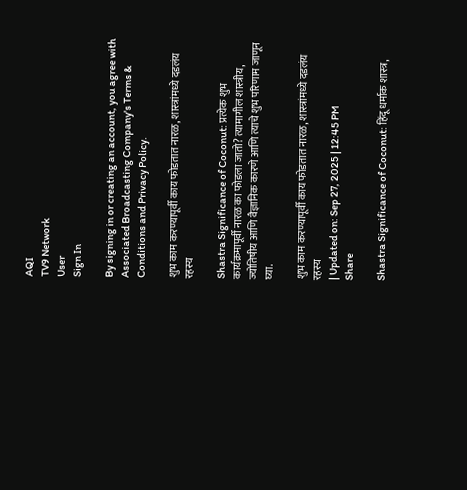AQI
TV9 Network
User
Sign In

By signing in or creating an account, you agree with Associated Broadcasting Company's Terms & Conditions and Privacy Policy.

शुभ काम करण्यापूर्वी काय फोडतात नारळ, शास्त्रांमध्ये दडलंय रहस्य

Shastra Significance of Coconut: प्रत्येक शुभ कार्यक्रमापूर्वी नारळ का फोडला जातो? त्यामागील शास्त्रीय, ज्योतिषीय आणि वैज्ञानिक कारणे आणि त्याचे शुभ परिणाम जाणून घ्या.

शुभ काम करण्यापूर्वी काय फोडतात नारळ, शास्त्रांमध्ये दडलंय रहस्य
| Updated on: Sep 27, 2025 | 12:45 PM
Share

Shastra Significance of Coconut: हिंदू धर्माक शास्त्र,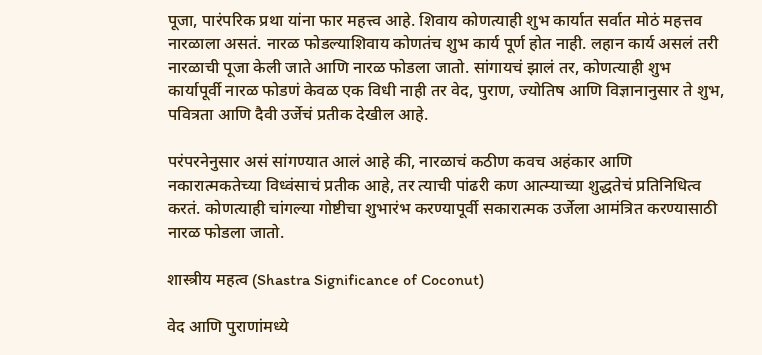पूजा, पारंपरिक प्रथा यांना फार महत्त्व आहे. शिवाय कोणत्याही शुभ कार्यात सर्वात मोठं महत्तव नारळाला असतं. नारळ फोडल्याशिवाय कोणतंच शुभ कार्य पूर्ण होत नाही. लहान कार्य असलं तरी नारळाची पूजा केली जाते आणि नारळ फोडला जातो. सांगायचं झालं तर, कोणत्याही शुभ कार्यापूर्वी नारळ फोडणं केवळ एक विधी नाही तर वेद, पुराण, ज्योतिष आणि विज्ञानानुसार ते शुभ, पवित्रता आणि दैवी उर्जेचं प्रतीक देखील आहे.

परंपरनेनुसार असं सांगण्यात आलं आहे की, नारळाचं कठीण कवच अहंकार आणि नकारात्मकतेच्या विध्वंसाचं प्रतीक आहे, तर त्याची पांढरी कण आत्म्याच्या शुद्धतेचं प्रतिनिधित्व करतं. कोणत्याही चांगल्या गोष्टीचा शुभारंभ करण्यापूर्वी सकारात्मक उर्जेला आमंत्रित करण्यासाठी नारळ फोडला जातो.

शास्त्रीय महत्व (Shastra Significance of Coconut)

वेद आणि पुराणांमध्ये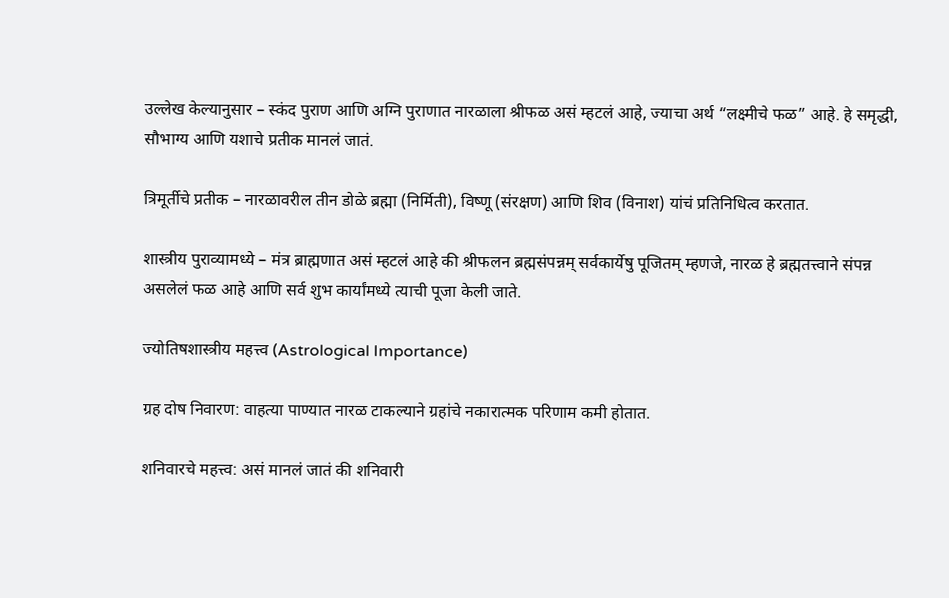उल्लेख केल्यानुसार – स्कंद पुराण आणि अग्नि पुराणात नारळाला श्रीफळ असं म्हटलं आहे, ज्याचा अर्थ “लक्ष्मीचे फळ” आहे. हे समृद्धी, सौभाग्य आणि यशाचे प्रतीक मानलं जातं.

त्रिमूर्तीचे प्रतीक – नारळावरील तीन डोळे ब्रह्मा (निर्मिती), विष्णू (संरक्षण) आणि शिव (विनाश) यांचं प्रतिनिधित्व करतात.

शास्त्रीय पुराव्यामध्ये – मंत्र ब्राह्मणात असं म्हटलं आहे की श्रीफलन ब्रह्मसंपन्नम् सर्वकार्येषु पूजितम् म्हणजे, नारळ हे ब्रह्मतत्त्वाने संपन्न असलेलं फळ आहे आणि सर्व शुभ कार्यांमध्ये त्याची पूजा केली जाते.

ज्योतिषशास्त्रीय महत्त्व (Astrological Importance)

ग्रह दोष निवारण: वाहत्या पाण्यात नारळ टाकल्याने ग्रहांचे नकारात्मक परिणाम कमी होतात.

शनिवारचे महत्त्व: असं मानलं जातं की शनिवारी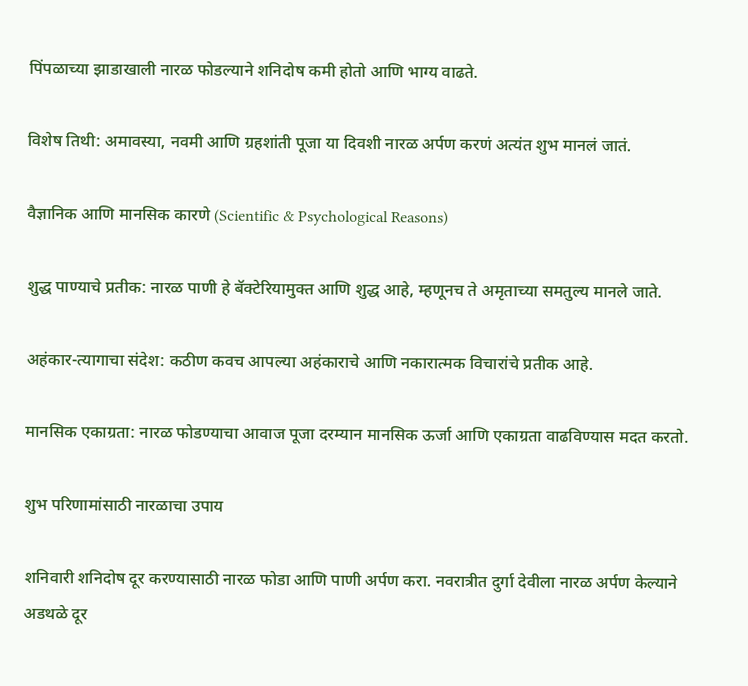पिंपळाच्या झाडाखाली नारळ फोडल्याने शनिदोष कमी होतो आणि भाग्य वाढते.

विशेष तिथी: अमावस्या, नवमी आणि ग्रहशांती पूजा या दिवशी नारळ अर्पण करणं अत्यंत शुभ मानलं जातं.

वैज्ञानिक आणि मानसिक कारणे (Scientific & Psychological Reasons)

शुद्ध पाण्याचे प्रतीक: नारळ पाणी हे बॅक्टेरियामुक्त आणि शुद्ध आहे, म्हणूनच ते अमृताच्या समतुल्य मानले जाते.

अहंकार-त्यागाचा संदेश: कठीण कवच आपल्या अहंकाराचे आणि नकारात्मक विचारांचे प्रतीक आहे.

मानसिक एकाग्रता: नारळ फोडण्याचा आवाज पूजा दरम्यान मानसिक ऊर्जा आणि एकाग्रता वाढविण्यास मदत करतो.

शुभ परिणामांसाठी नारळाचा उपाय

शनिवारी शनिदोष दूर करण्यासाठी नारळ फोडा आणि पाणी अर्पण करा. नवरात्रीत दुर्गा देवीला नारळ अर्पण केल्याने अडथळे दूर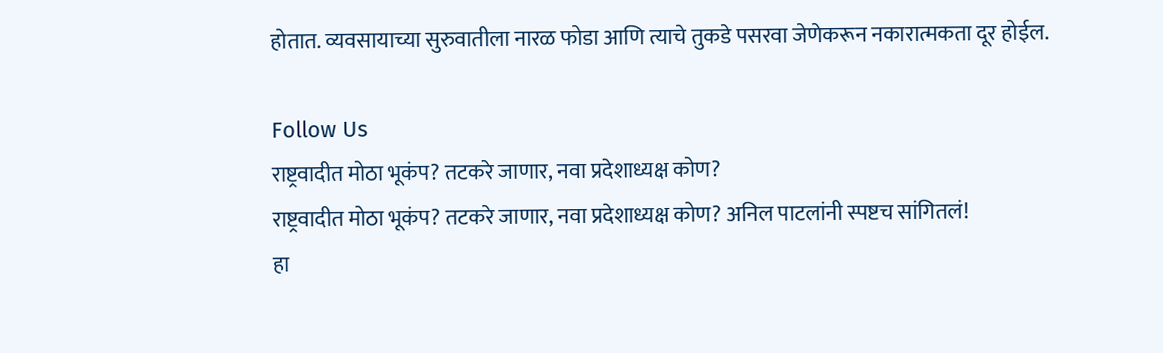होतात. व्यवसायाच्या सुरुवातीला नारळ फोडा आणि त्याचे तुकडे पसरवा जेणेकरून नकारात्मकता दूर होईल.

Follow Us
राष्ट्रवादीत मोठा भूकंप? तटकरे जाणार, नवा प्रदेशाध्यक्ष कोण?
राष्ट्रवादीत मोठा भूकंप? तटकरे जाणार, नवा प्रदेशाध्यक्ष कोण? अनिल पाटलांनी स्पष्टच सांगितलं!
हा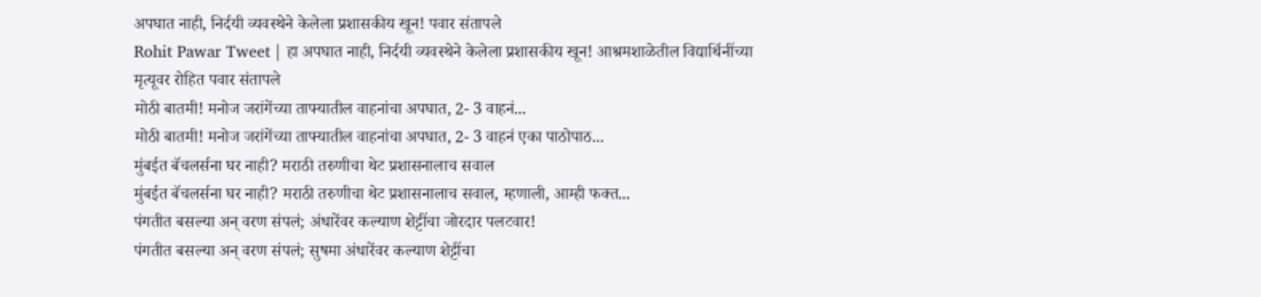अपघात नाही, निर्दयी व्यवस्थेने केलेला प्रशासकीय खून! पवार संतापले
Rohit Pawar Tweet | हा अपघात नाही, निर्दयी व्यवस्थेने केलेला प्रशासकीय खून! आश्रमशाळेतील विद्यार्थिनींच्या मृत्यूवर रोहित पवार संतापले
मोठी बातमी! मनोज जरांगेंच्या ताफ्यातील वाहनांचा अपघात, 2- 3 वाहनं...
मोठी बातमी! मनोज जरांगेंच्या ताफ्यातील वाहनांचा अपघात, 2- 3 वाहनं एका पाठोपाठ...
मुंबईत बॅचलर्सना घर नाही? मराठी तरुणीचा थेट प्रशासनालाच सवाल
मुंबईत बॅचलर्सना घर नाही? मराठी तरुणीचा थेट प्रशासनालाच सवाल, म्हणाली, आम्ही फक्त...
पंगतीत बसल्या अन् वरण संपलं; अंधारेंवर कल्याण शेट्टींचा जोरदार पलटवार!
पंगतीत बसल्या अन् वरण संपलं; सुषमा अंधारेंवर कल्याण शेट्टींचा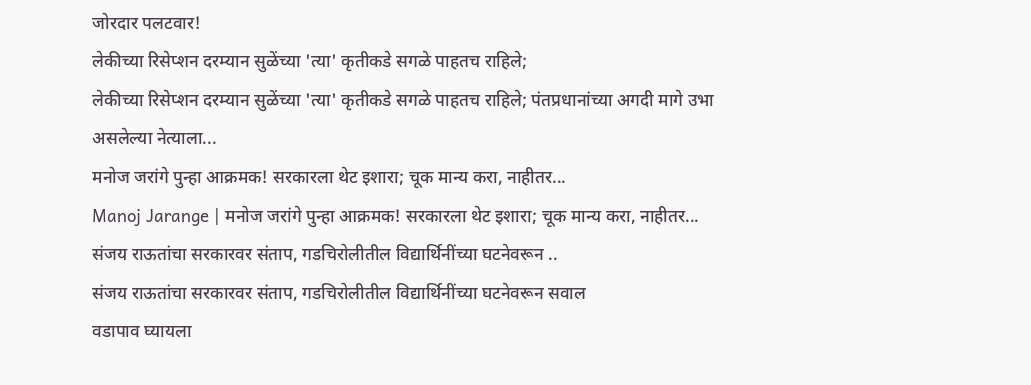जोरदार पलटवार!
लेकीच्या रिसेप्शन दरम्यान सुळेंच्या 'त्या' कृतीकडे सगळे पाहतच राहिले;
लेकीच्या रिसेप्शन दरम्यान सुळेंच्या 'त्या' कृतीकडे सगळे पाहतच राहिले; पंतप्रधानांच्या अगदी मागे उभा असलेल्या नेत्याला...
मनोज जरांगे पुन्हा आक्रमक! सरकारला थेट इशारा; चूक मान्य करा, नाहीतर...
Manoj Jarange | मनोज जरांगे पुन्हा आक्रमक! सरकारला थेट इशारा; चूक मान्य करा, नाहीतर...
संजय राऊतांचा सरकारवर संताप, गडचिरोलीतील विद्यार्थिनींच्या घटनेवरून ..
संजय राऊतांचा सरकारवर संताप, गडचिरोलीतील विद्यार्थिनींच्या घटनेवरून सवाल
वडापाव घ्यायला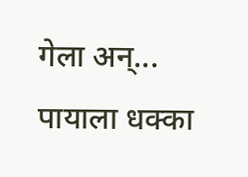गेला अन्... पायाला धक्का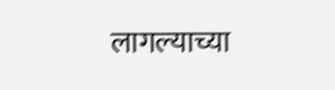लागल्याच्या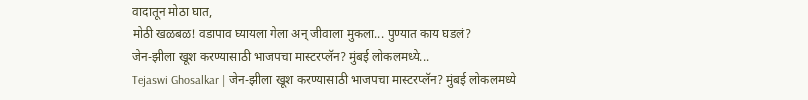वादातून मोठा घात,
मोठी खळबळ! वडापाव घ्यायला गेला अन् जीवाला मुकला... पुण्यात काय घडलं?
जेन-झीला खूश करण्यासाठी भाजपचा मास्टरप्लॅन? मुंबई लोकलमध्ये...
Tejaswi Ghosalkar | जेन-झीला खूश करण्यासाठी भाजपचा मास्टरप्लॅन? मुंबई लोकलमध्ये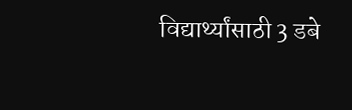विद्यार्थ्यांसाठी 3 डबे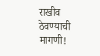राखीव ठेवण्याची मागणी!